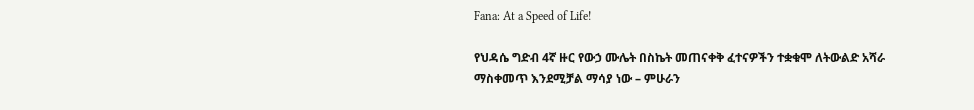Fana: At a Speed of Life!

የህዳሴ ግድብ 4ኛ ዙር የውኃ ሙሌት በስኬት መጠናቀቅ ፈተናዎችን ተቋቁሞ ለትውልድ አሻራ ማስቀመጥ እንደሚቻል ማሳያ ነው – ምሁራን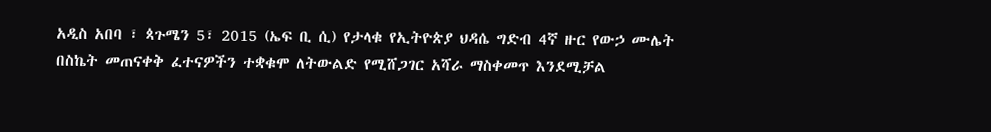አዲስ አበባ ፣ ጳጉሜን 5፣ 2015 (ኤፍ ቢ ሲ) የታላቁ የኢትዮጵያ ህዳሴ ግድብ 4ኛ ዙር የውኃ ሙሌት በስኬት መጠናቀቅ ፈተናዎችን ተቋቁሞ ለትውልድ የሚሸጋገር አሻራ ማስቀመጥ እንደሚቻል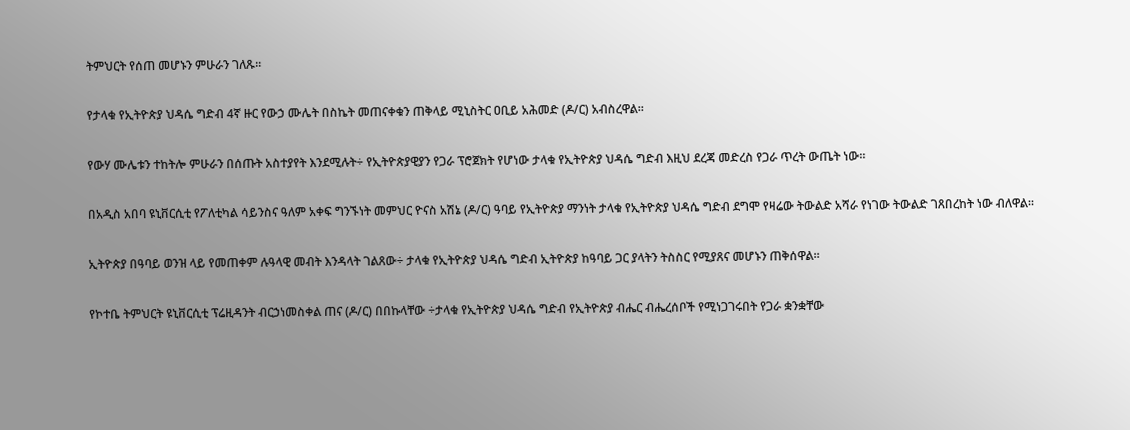ትምህርት የሰጠ መሆኑን ምሁራን ገለጹ፡፡

የታላቁ የኢትዮጵያ ህዳሴ ግድብ 4ኛ ዙር የውኃ ሙሌት በስኬት መጠናቀቁን ጠቅላይ ሚኒስትር ዐቢይ አሕመድ (ዶ/ር) አብስረዋል።

የውሃ ሙሌቱን ተከትሎ ምሁራን በሰጡት አስተያየት እንደሚሉት÷ የኢትዮጵያዊያን የጋራ ፕሮጀክት የሆነው ታላቁ የኢትዮጵያ ህዳሴ ግድብ እዚህ ደረጃ መድረስ የጋራ ጥረት ውጤት ነው።

በአዲስ አበባ ዩኒቨርሲቲ የፖለቲካል ሳይንስና ዓለም አቀፍ ግንኙነት መምህር ዮናስ አሽኔ (ዶ/ር) ዓባይ የኢትዮጵያ ማንነት ታላቁ የኢትዮጵያ ህዳሴ ግድብ ደግሞ የዛሬው ትውልድ አሻራ የነገው ትውልድ ገጸበረከት ነው ብለዋል።

ኢትዮጵያ በዓባይ ወንዝ ላይ የመጠቀም ሉዓላዊ መብት እንዳላት ገልጸው÷ ታላቁ የኢትዮጵያ ህዳሴ ግድብ ኢትዮጵያ ከዓባይ ጋር ያላትን ትስስር የሚያጸና መሆኑን ጠቅሰዋል።

የኮተቤ ትምህርት ዩኒቨርሲቲ ፕሬዚዳንት ብርኃነመስቀል ጠና (ዶ/ር) በበኩላቸው ÷ታላቁ የኢትዮጵያ ህዳሴ ግድብ የኢትዮጵያ ብሔር ብሔረሰቦች የሚነጋገሩበት የጋራ ቋንቋቸው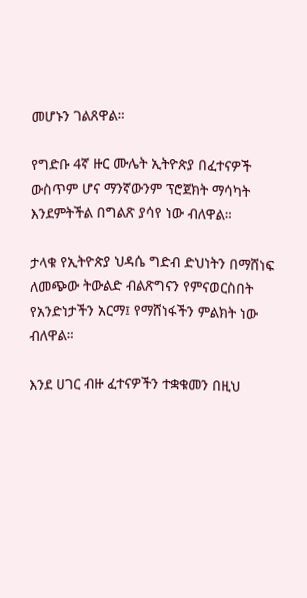መሆኑን ገልጸዋል።

የግድቡ 4ኛ ዙር ሙሌት ኢትዮጵያ በፈተናዎች ውስጥም ሆና ማንኛውንም ፕሮጀክት ማሳካት እንደምትችል በግልጽ ያሳየ ነው ብለዋል።

ታላቁ የኢትዮጵያ ህዳሴ ግድብ ድህነትን በማሸነፍ ለመጭው ትውልድ ብልጽግናን የምናወርስበት የአንድነታችን አርማ፤ የማሸነፋችን ምልክት ነው ብለዋል።

እንደ ሀገር ብዙ ፈተናዎችን ተቋቁመን በዚህ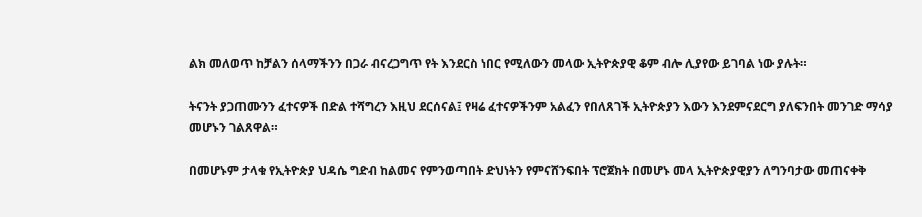ልክ መለወጥ ከቻልን ሰላማችንን በጋራ ብናረጋግጥ የት እንደርስ ነበር የሚለውን መላው ኢትዮጵያዊ ቆም ብሎ ሊያየው ይገባል ነው ያሉት።

ትናንት ያጋጠሙንን ፈተናዎች በድል ተሻግረን እዚህ ደርሰናል፤ የዛሬ ፈተናዎችንም አልፈን የበለጸገች ኢትዮጵያን እውን እንደምናደርግ ያለፍንበት መንገድ ማሳያ መሆኑን ገልጸዋል።

በመሆኑም ታላቁ የኢትዮጵያ ህዳሴ ግድብ ከልመና የምንወጣበት ድህነትን የምናሸንፍበት ፕሮጀክት በመሆኑ መላ ኢትዮጵያዊያን ለግንባታው መጠናቀቅ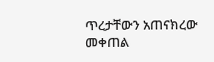ጥረታቸውን አጠናክረው መቀጠል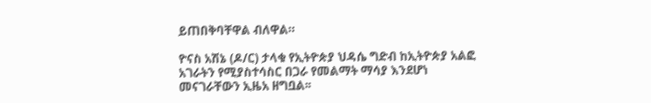ይጠበቅባቸዋል ብለዋል።

ዮናስ አሽኔ (ዶ/ር) ታላቁ የኢትዮጵያ ህዳሴ ግድብ ከኢትዮጵያ አልፎ አገራትን የሚያስተሳስር በጋራ የመልማት ማሳያ እንደሆነ መናገራቸውን ኢዜአ ዘግቧል፡፡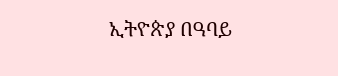ኢትዮጵያ በዓባይ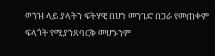ወንዝ ላይ ያላትን ፍትሃዊ በሆነ መንገድ በጋራ የመጠቀም ፍላጎት የሚያንጸባርቅ መሆኑንም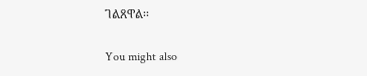ገልጸዋል፡፡

You might also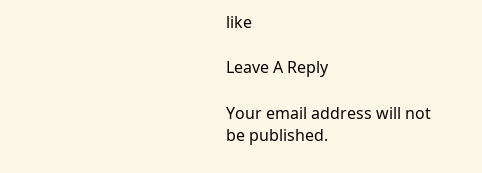like

Leave A Reply

Your email address will not be published.